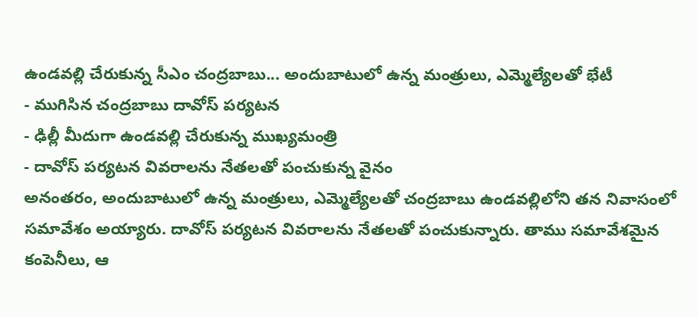ఉండవల్లి చేరుకున్న సీఎం చంద్రబాబు... అందుబాటులో ఉన్న మంత్రులు, ఎమ్మెల్యేలతో భేటీ
- ముగిసిన చంద్రబాబు దావోస్ పర్యటన
- ఢిల్లీ మీదుగా ఉండవల్లి చేరుకున్న ముఖ్యమంత్రి
- దావోస్ పర్యటన వివరాలను నేతలతో పంచుకున్న వైనం
అనంతరం, అందుబాటులో ఉన్న మంత్రులు, ఎమ్మెల్యేలతో చంద్రబాబు ఉండవల్లిలోని తన నివాసంలో సమావేశం అయ్యారు. దావోస్ పర్యటన వివరాలను నేతలతో పంచుకున్నారు. తాము సమావేశమైన కంపెనీలు, ఆ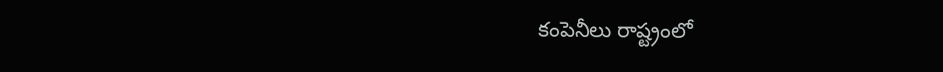కంపెనీలు రాష్ట్రంలో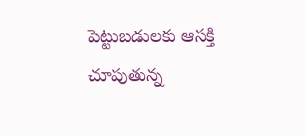పెట్టుబడులకు ఆసక్తి చూపుతున్న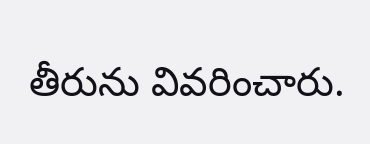తీరును వివరించారు.